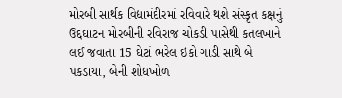મોરબી સાર્થક વિદ્યામંદીરમાં રવિવારે થશે સંસ્કૃત કક્ષનું ઉદ્દઘાટન મોરબીની રવિરાજ ચોકડી પાસેથી કતલખાને લઈ જવાતા 15 ઘેટાં ભરેલ ઇકો ગાડી સાથે બે પકડાયા, બેની શોધખોળ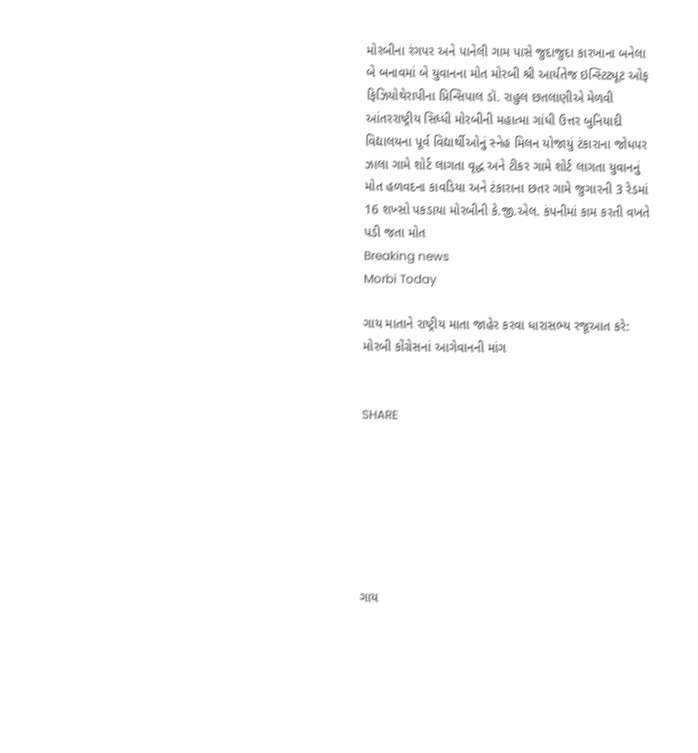મોરબીના રંગપર અને પાનેલી ગામ પાસે જુદાજુદા કારખાના બનેલા બે બનાવમાં બે યુવાનના મોત મોરબી શ્રી આર્યતેજ ઇન્સ્ટિટ્યૂટ ઓફ ફિઝિયોથેરાપીના પ્રિન્સિપાલ ડૉ. રાહુલ છતલાણીએ મેળવી આંતરરાષ્ટ્રીય સિધ્ધી મોરબીની મહાત્મા ગાંધી ઉત્તર બુનિયાદી વિદ્યાલયના પૂર્વ વિદ્યાર્થીઓનું સ્નેહ મિલન યોજાયું ટંકારાના જોધપર ઝાલા ગામે શોર્ટ લાગતા વૃદ્ધ અને ટીકર ગામે શોર્ટ લાગતા યુવાનનું મોત હળવદના કાવડિયા અને ટંકારાના છતર ગામે જુગારની 3 રેડમાં 16 શખ્સો પકડાયા મોરબીની કે.જી.એલ. કંપનીમાં કામ કરતી વખતે પડી જતા મોત
Breaking news
Morbi Today

ગાય માતાને રાષ્ટ્રીય માતા જાહેર કરવા ધારાસભ્ય રજૂઆત કરે: મોરબી કોંગ્રેસનાં આગેવાનની માંગ


SHARE







ગાય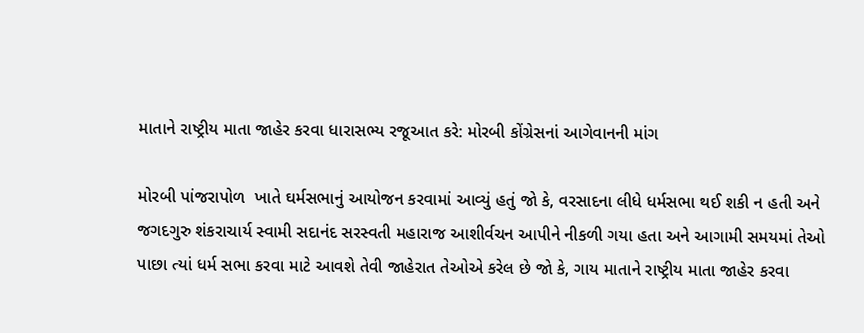માતાને રાષ્ટ્રીય માતા જાહેર કરવા ધારાસભ્ય રજૂઆત કરે: મોરબી કોંગ્રેસનાં આગેવાનની માંગ

મોરબી પાંજરાપોળ  ખાતે ઘર્મસભાનું આયોજન કરવામાં આવ્યું હતું જો કે, વરસાદના લીધે ધર્મસભા થઈ શકી ન હતી અને જગદગુરુ શંકરાચાર્ય સ્વામી સદાનંદ સરસ્વતી મહારાજ આશીર્વચન આપીને નીકળી ગયા હતા અને આગામી સમયમાં તેઓ પાછા ત્યાં ધર્મ સભા કરવા માટે આવશે તેવી જાહેરાત તેઓએ કરેલ છે જો કે, ગાય માતાને રાષ્ટ્રીય માતા જાહેર કરવા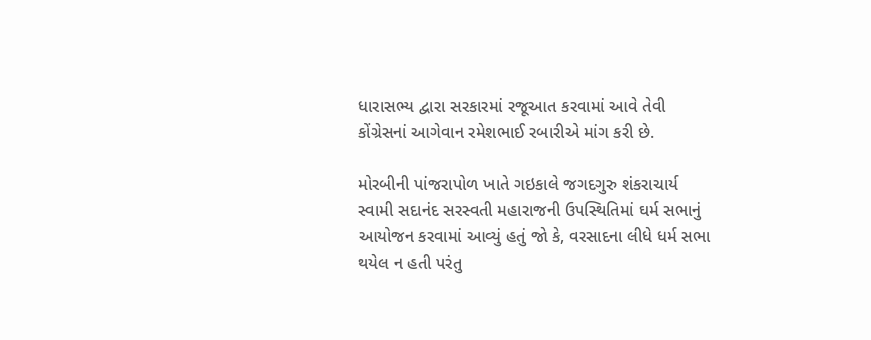ધારાસભ્ય દ્વારા સરકારમાં રજૂઆત કરવામાં આવે તેવી કોંગ્રેસનાં આગેવાન રમેશભાઈ રબારીએ માંગ કરી છે.

મોરબીની પાંજરાપોળ ખાતે ગઇકાલે જગદગુરુ શંકરાચાર્ય સ્વામી સદાનંદ સરસ્વતી મહારાજની ઉપસ્થિતિમાં ઘર્મ સભાનું આયોજન કરવામાં આવ્યું હતું જો કે, વરસાદના લીધે ધર્મ સભા થયેલ ન હતી પરંતુ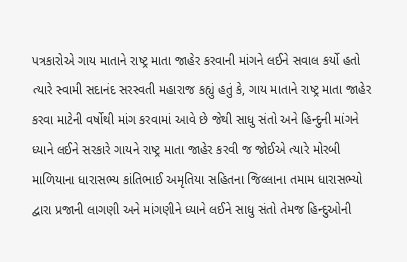પત્રકારોએ ગાય માતાને રાષ્ટ્ર માતા જાહેર કરવાની માંગને લઈને સવાલ કર્યો હતો ત્યારે સ્વામી સદાનંદ સરસ્વતી મહારાજ કહ્યું હતું કે, ગાય માતાને રાષ્ટ્ર માતા જાહેર કરવા માટેની વર્ષોથી માંગ કરવામાં આવે છે જેથી સાધુ સંતો અને હિન્દુની માંગને ધ્યાને લઈને સરકારે ગાયને રાષ્ટ્ર માતા જાહેર કરવી જ જોઈએ ત્યારે મોરબી માળિયાના ધારાસભ્ય કાંતિભાઈ અમૃતિયા સહિતના જિલ્લાના તમામ ધારાસભ્યો દ્વારા પ્રજાની લાગણી અને માંગણીને ધ્યાને લઈને સાધુ સંતો તેમજ હિન્દુઓની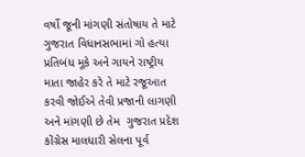વર્ષો જૂની માંગણી સંતોષાય તે માટે ગુજરાત વિધાનસભામાં ગો હત્યા પ્રતિબંધ મૂકે અને ગાયને રાષ્ટ્રીય માતા જાહેર કરે તે માટે રજૂઆત કરવી જોઈએ તેવી પ્રજાની લાગણી અને માંગણી છે તેમ  ગુજરાત પ્રદેશ કોંગ્રેસ માલધારી સેલના પૂર્વ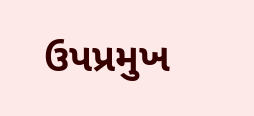ઉપપ્રમુખ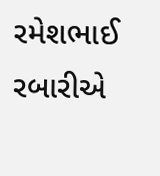રમેશભાઈ રબારીએ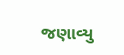જણાવ્યુ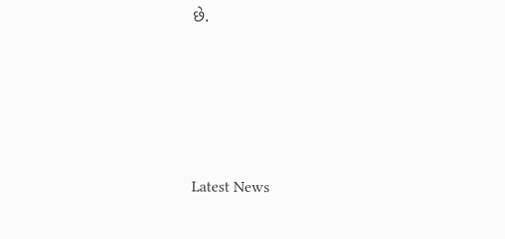છે.






Latest News